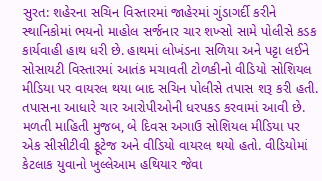સુરત: શહેરના સચિન વિસ્તારમાં જાહેરમાં ગુંડાગર્દી કરીને સ્થાનિકોમાં ભયનો માહોલ સર્જનાર ચાર શખ્સો સામે પોલીસે કડક કાર્યવાહી હાથ ધરી છે. હાથમાં લોખંડના સળિયા અને પટ્ટા લઈને સોસાયટી વિસ્તારમાં આતંક મચાવતી ટોળકીનો વીડિયો સોશિયલ મીડિયા પર વાયરલ થયા બાદ સચિન પોલીસે તપાસ શરૂ કરી હતી. તપાસના આધારે ચાર આરોપીઓની ધરપકડ કરવામાં આવી છે.
મળતી માહિતી મુજબ, બે દિવસ અગાઉ સોશિયલ મીડિયા પર એક સીસીટીવી ફૂટેજ અને વીડિયો વાયરલ થયો હતો. વીડિયોમાં કેટલાક યુવાનો ખુલ્લેઆમ હથિયાર જેવા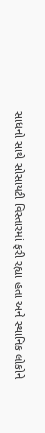સાધનો સાથે સોસાયટી વિસ્તારમાં ફરી રહ્યા હતા અને સ્થાનિક લોકોને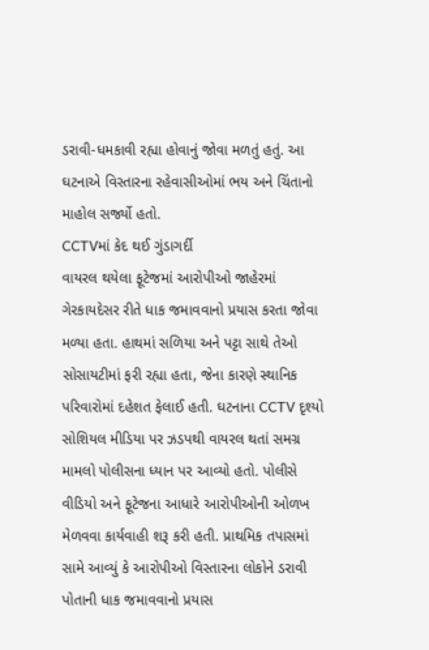ડરાવી-ધમકાવી રહ્યા હોવાનું જોવા મળતું હતું. આ ઘટનાએ વિસ્તારના રહેવાસીઓમાં ભય અને ચિંતાનો માહોલ સર્જ્યો હતો.
CCTVમાં કેદ થઈ ગુંડાગર્દી
વાયરલ થયેલા ફૂટેજમાં આરોપીઓ જાહેરમાં ગેરકાયદેસર રીતે ધાક જમાવવાનો પ્રયાસ કરતા જોવા મળ્યા હતા. હાથમાં સળિયા અને પટ્ટા સાથે તેઓ સોસાયટીમાં ફરી રહ્યા હતા, જેના કારણે સ્થાનિક પરિવારોમાં દહેશત ફેલાઈ હતી. ઘટનાના CCTV દૃશ્યો સોશિયલ મીડિયા પર ઝડપથી વાયરલ થતાં સમગ્ર મામલો પોલીસના ધ્યાન પર આવ્યો હતો. પોલીસે વીડિયો અને ફૂટેજના આધારે આરોપીઓની ઓળખ મેળવવા કાર્યવાહી શરૂ કરી હતી. પ્રાથમિક તપાસમાં સામે આવ્યું કે આરોપીઓ વિસ્તારના લોકોને ડરાવી પોતાની ધાક જમાવવાનો પ્રયાસ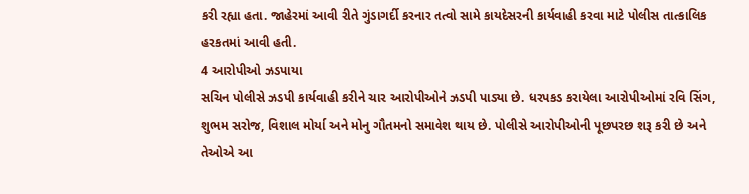કરી રહ્યા હતા. જાહેરમાં આવી રીતે ગુંડાગર્દી કરનાર તત્વો સામે કાયદેસરની કાર્યવાહી કરવા માટે પોલીસ તાત્કાલિક હરકતમાં આવી હતી.
4 આરોપીઓ ઝડપાયા
સચિન પોલીસે ઝડપી કાર્યવાહી કરીને ચાર આરોપીઓને ઝડપી પાડ્યા છે. ધરપકડ કરાયેલા આરોપીઓમાં રવિ સિંગ, શુભમ સરોજ, વિશાલ મોર્યા અને મોનુ ગૌતમનો સમાવેશ થાય છે. પોલીસે આરોપીઓની પૂછપરછ શરૂ કરી છે અને તેઓએ આ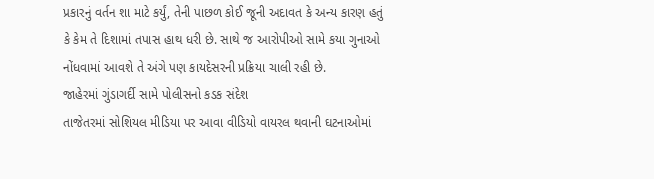પ્રકારનું વર્તન શા માટે કર્યું, તેની પાછળ કોઈ જૂની અદાવત કે અન્ય કારણ હતું કે કેમ તે દિશામાં તપાસ હાથ ધરી છે. સાથે જ આરોપીઓ સામે કયા ગુનાઓ નોંધવામાં આવશે તે અંગે પણ કાયદેસરની પ્રક્રિયા ચાલી રહી છે.
જાહેરમાં ગુંડાગર્દી સામે પોલીસનો કડક સંદેશ
તાજેતરમાં સોશિયલ મીડિયા પર આવા વીડિયો વાયરલ થવાની ઘટનાઓમાં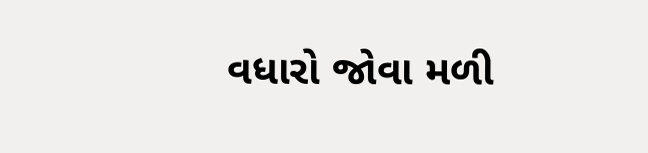વધારો જોવા મળી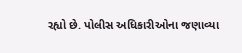રહ્યો છે. પોલીસ અધિકારીઓના જણાવ્યા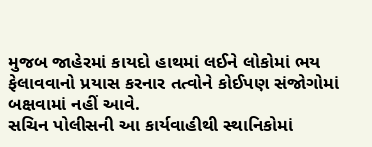મુજબ જાહેરમાં કાયદો હાથમાં લઈને લોકોમાં ભય ફેલાવવાનો પ્રયાસ કરનાર તત્વોને કોઈપણ સંજોગોમાં બક્ષવામાં નહીં આવે.
સચિન પોલીસની આ કાર્યવાહીથી સ્થાનિકોમાં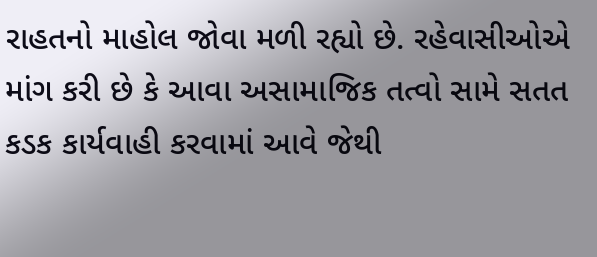રાહતનો માહોલ જોવા મળી રહ્યો છે. રહેવાસીઓએ માંગ કરી છે કે આવા અસામાજિક તત્વો સામે સતત કડક કાર્યવાહી કરવામાં આવે જેથી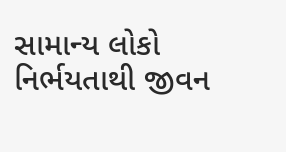સામાન્ય લોકો નિર્ભયતાથી જીવન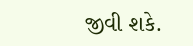જીવી શકે.